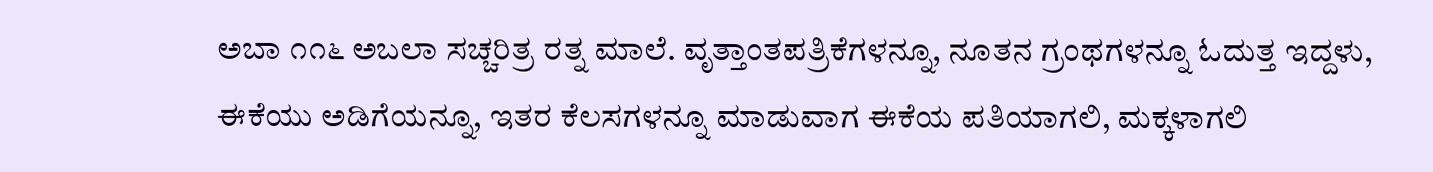ಅಬಾ ೧೧೬ ಅಬಲಾ ಸಚ್ಚರಿತ್ರ ರತ್ನ ಮಾಲೆ. ವೃತ್ತಾಂತಪತ್ರಿಕೆಗಳನ್ನೂ, ನೂತನ ಗ್ರಂಥಗಳನ್ನೂ ಓದುತ್ತ ಇದ್ದಳು, ಈಕೆಯು ಅಡಿಗೆಯನ್ನೂ, ಇತರ ಕೆಲಸಗಳನ್ನೂ ಮಾಡುವಾಗ ಈಕೆಯ ಪತಿಯಾಗಲಿ, ಮಕ್ಕಳಾಗಲಿ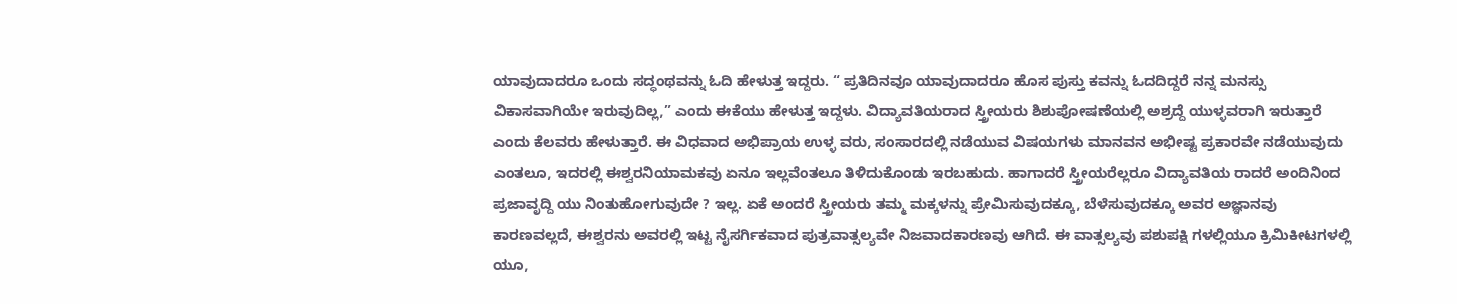ಯಾವುದಾದರೂ ಒಂದು ಸದ್ಧಂಥವನ್ನು ಓದಿ ಹೇಳುತ್ತ ಇದ್ದರು. “ ಪ್ರತಿದಿನವೂ ಯಾವುದಾದರೂ ಹೊಸ ಪುಸ್ತು ಕವನ್ನು ಓದದಿದ್ದರೆ ನನ್ನ ಮನಸ್ಸು ವಿಕಾಸವಾಗಿಯೇ ಇರುವುದಿಲ್ಲ,” ಎಂದು ಈಕೆಯು ಹೇಳುತ್ತ ಇದ್ದಳು. ವಿದ್ಯಾವತಿಯರಾದ ಸ್ತ್ರೀಯರು ಶಿಶುಪೋಷಣೆಯಲ್ಲಿ ಅಶ್ರದ್ದೆ ಯುಳ್ಳವರಾಗಿ ಇರುತ್ತಾರೆ ಎಂದು ಕೆಲವರು ಹೇಳುತ್ತಾರೆ. ಈ ವಿಧವಾದ ಅಭಿಪ್ರಾಯ ಉಳ್ಳ ವರು, ಸಂಸಾರದಲ್ಲಿ ನಡೆಯುವ ವಿಷಯಗಳು ಮಾನವನ ಅಭೀಷ್ಟ ಪ್ರಕಾರವೇ ನಡೆಯುವುದು ಎಂತಲೂ, ಇದರಲ್ಲಿ ಈಶ್ವರನಿಯಾಮಕವು ಏನೂ ಇಲ್ಲವೆಂತಲೂ ತಿಳಿದುಕೊಂಡು ಇರಬಹುದು. ಹಾಗಾದರೆ ಸ್ತ್ರೀಯರೆಲ್ಲರೂ ವಿದ್ಯಾವತಿಯ ರಾದರೆ ಅಂದಿನಿಂದ ಪ್ರಜಾವೃದ್ದಿ ಯು ನಿಂತುಹೋಗುವುದೇ ? ಇಲ್ಲ. ಏಕೆ ಅಂದರೆ ಸ್ತ್ರೀಯರು ತಮ್ಮ ಮಕ್ಕಳನ್ನು ಪ್ರೇಮಿಸುವುದಕ್ಕೂ, ಬೆಳೆಸುವುದಕ್ಕೂ ಅವರ ಅಜ್ಞಾನವು ಕಾರಣವಲ್ಲದೆ, ಈಶ್ವರನು ಅವರಲ್ಲಿ ಇಟ್ಟ ನೈಸರ್ಗಿಕವಾದ ಪುತ್ರವಾತ್ಸಲ್ಯವೇ ನಿಜವಾದಕಾರಣವು ಆಗಿದೆ. ಈ ವಾತ್ಸಲ್ಯವು ಪಶುಪಕ್ಷಿ ಗಳಲ್ಲಿಯೂ ಕ್ರಿಮಿಕೀಟಗಳಲ್ಲಿ ಯೂ,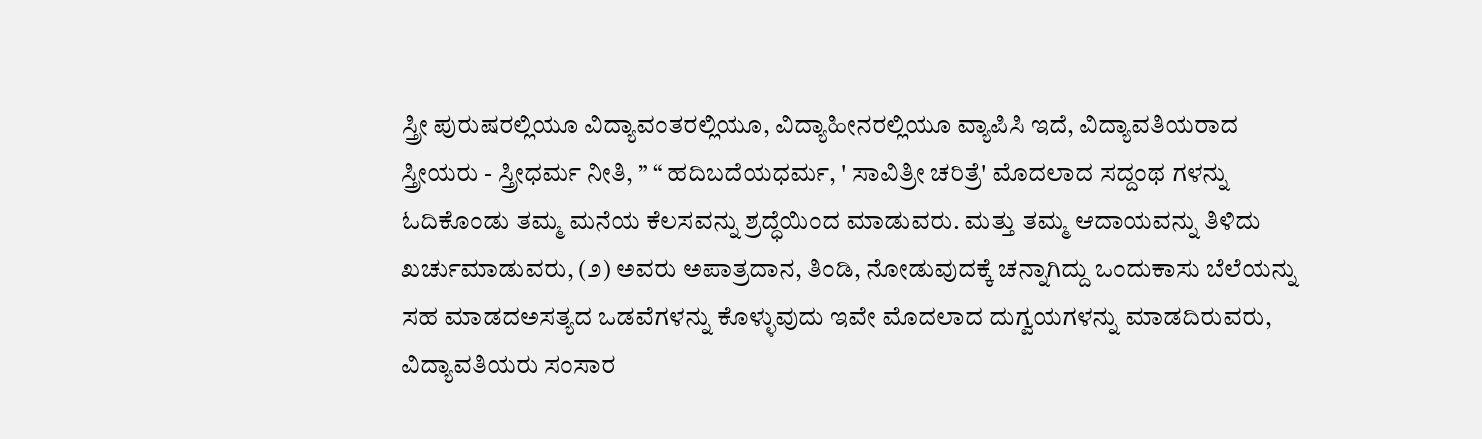ಸ್ತ್ರೀ ಪುರುಷರಲ್ಲಿಯೂ ವಿದ್ಯಾವಂತರಲ್ಲಿಯೂ, ವಿದ್ಯಾಹೀನರಲ್ಲಿಯೂ ವ್ಯಾಪಿಸಿ ಇದೆ, ವಿದ್ಯಾವತಿಯರಾದ ಸ್ತ್ರೀಯರು - ಸ್ತ್ರೀಧರ್ಮ ನೀತಿ, ” “ ಹದಿಬದೆಯಧರ್ಮ, ' ಸಾವಿತ್ರೀ ಚರಿತ್ರೆ' ಮೊದಲಾದ ಸದ್ದಂಥ ಗಳನ್ನು ಓದಿಕೊಂಡು ತಮ್ಮ ಮನೆಯ ಕೆಲಸವನ್ನು ಶ್ರದ್ಧೆಯಿಂದ ಮಾಡುವರು. ಮತ್ತು ತಮ್ಮ ಆದಾಯವನ್ನು ತಿಳಿದು ಖರ್ಚುಮಾಡುವರು, (೨) ಅವರು ಅಪಾತ್ರದಾನ, ತಿಂಡಿ, ನೋಡುವುದಕ್ಕೆ ಚನ್ನಾಗಿದ್ದು ಒಂದುಕಾಸು ಬೆಲೆಯನ್ನು ಸಹ ಮಾಡದಅಸತ್ಯದ ಒಡವೆಗಳನ್ನು ಕೊಳ್ಳುವುದು ಇವೇ ಮೊದಲಾದ ದುಗ್ವಯಗಳನ್ನು ಮಾಡದಿರುವರು, ವಿದ್ಯಾವತಿಯರು ಸಂಸಾರ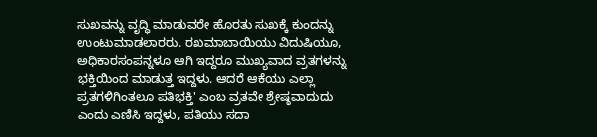ಸುಖವನ್ನು ವೃದ್ಧಿ ಮಾಡುವರೇ ಹೊರತು ಸುಖಕ್ಕೆ ಕುಂದನ್ನು ಉಂಟುಮಾಡಲಾರರು. ರಖಮಾಬಾಯಿಯು ವಿದುಷಿಯೂ, ಅಧಿಕಾರಸಂಪನ್ನಳೂ ಆಗಿ ಇದ್ದರೂ ಮುಖ್ಯವಾದ ವ್ರತಗಳನ್ನು ಭಕ್ತಿಯಿಂದ ಮಾಡುತ್ತ ಇದ್ದಳು. ಆದರೆ ಆಕೆಯು ಎಲ್ಲಾ ಪ್ರತಗಳಿಗಿಂತಲೂ ಪತಿಭಕ್ತಿ' ಎಂಬ ವ್ರತವೇ ಶ್ರೇಷ್ಠವಾದುದು ಎಂದು ಎಣಿಸಿ ಇದ್ದಳು, ಪತಿಯು ಸದಾ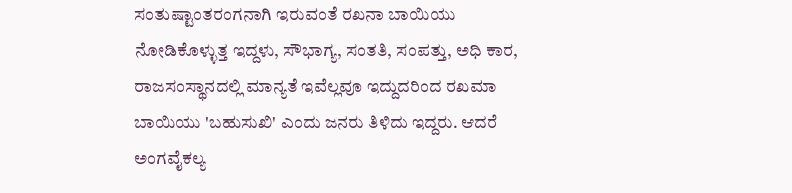ಸಂತುಷ್ಟಾಂತರಂಗನಾಗಿ ಇರುವಂತೆ ರಖನಾ ಬಾಯಿಯು ನೋಡಿಕೊಳ್ಳುತ್ತ ಇದ್ದಳು, ಸೌಭಾಗ್ಯ, ಸಂತತಿ, ಸಂಪತ್ತು, ಅಧಿ ಕಾರ, ರಾಜಸಂಸ್ಥಾನದಲ್ಲಿ ಮಾನ್ಯತೆ ಇವೆಲ್ಲವೂ ಇದ್ದುದರಿಂದ ರಖಮಾ ಬಾಯಿಯು 'ಬಹುಸುಖಿ' ಎಂದು ಜನರು ತಿಳಿದು ಇದ್ದರು. ಆದರೆ ಅಂಗವೈಕಲ್ಯ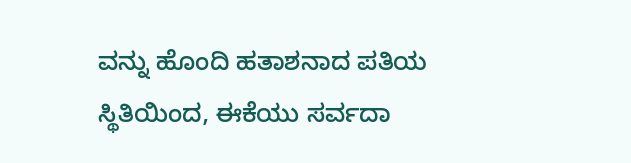ವನ್ನು ಹೊಂದಿ ಹತಾಶನಾದ ಪತಿಯ ಸ್ಥಿತಿಯಿಂದ, ಈಕೆಯು ಸರ್ವದಾ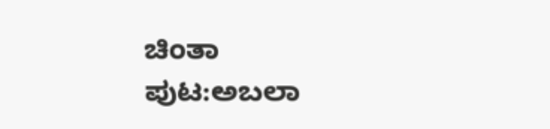ಚಿಂತಾ
ಪುಟ:ಅಬಲಾ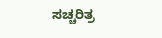ಸಚ್ಚರಿತ್ರ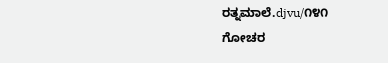ರತ್ನಮಾಲೆ.djvu/೧೪೧
ಗೋಚರ